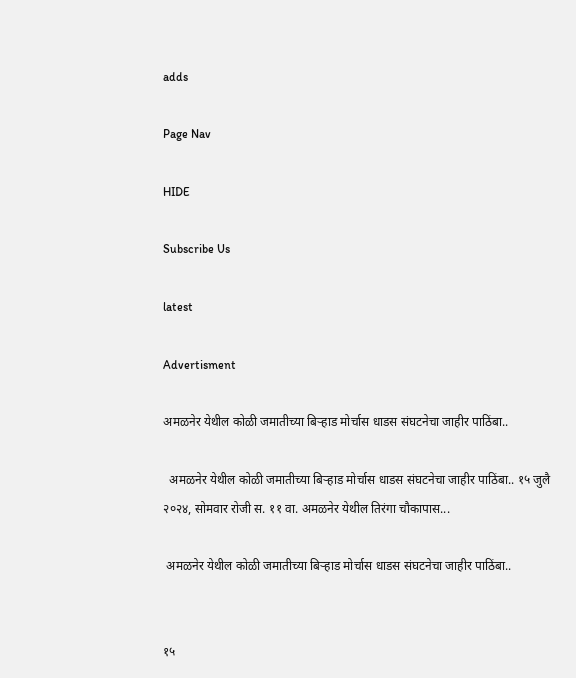adds

Page Nav

HIDE

Subscribe Us

latest

Advertisment

अमळनेर येथील कोळी जमातीच्या बिऱ्हाड मोर्चास धाडस संघटनेचा जाहीर पाठिंबा..

  अमळनेर येथील कोळी जमातीच्या बिऱ्हाड मोर्चास धाडस संघटनेचा जाहीर पाठिंबा.. १५ जुलै २०२४, सोमवार रोजी स. ११ वा. अमळनेर येथील तिरंगा चौकापास...

 अमळनेर येथील कोळी जमातीच्या बिऱ्हाड मोर्चास धाडस संघटनेचा जाहीर पाठिंबा..


१५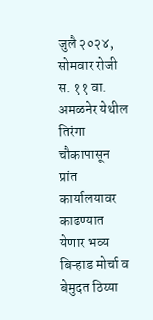जुलै २०२४, सोमवार रोजी स. ११ वा. अमळनेर येथील तिरंगा चौकापासून प्रांत कार्यालयावर काढण्यात येणार भव्य बिऱ्हाड मोर्चा व बेमुदत ठिय्या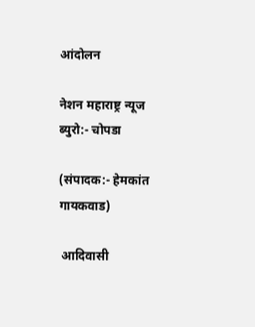आंदोलन

नेशन महाराष्ट्र न्यूज ब्युरो:- चोपडा

(संपादक:- हेमकांत गायकवाड)

 आदिवासी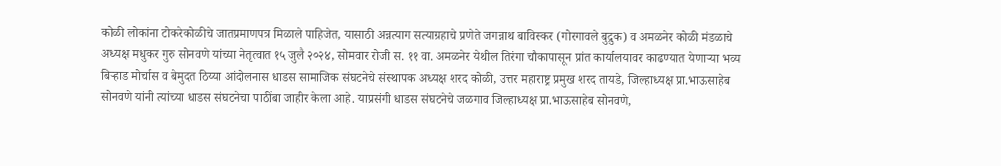कोळी लोकांना टोकरेकोळीचे जातप्रमाणपत्र मिळाले पाहिजेत, यासाठी अन्नत्याग सत्याग्रहाचे प्रणेते जगन्नाथ बाविस्कर (गोरगावले बुद्रुक) व अमळनेर कोळी मंडळाचे अध्यक्ष मधुकर गुरु सोनवणे यांच्या नेतृत्वात १५ जुलै २०२४, सोमवार रोजी स. ११ वा. अमळनेर येथील तिरंगा चौकापासून प्रांत कार्यालयावर काढण्यात येणाऱ्या भव्य बिऱ्हाड मोर्चास व बेमुदत ठिय्या आंदोलनास धाडस सामाजिक संघटनेचे संस्थापक अध्यक्ष शरद कोळी, उत्तर महाराष्ट्र प्रमुख शरद तायडे, जिल्हाध्यक्ष प्रा.भाऊसाहेब सोनवणे यांनी त्यांच्या धाडस संघटनेचा पाठींबा जाहीर केला आहे. याप्रसंगी धाडस संघटनेचे जळगाव जिल्हाध्यक्ष प्रा.भाऊसाहेब सोनवणे,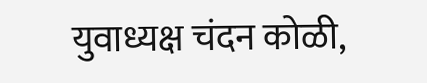युवाध्यक्ष चंदन कोळी,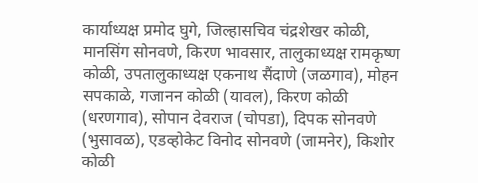कार्याध्यक्ष प्रमोद घुगे, जिल्हासचिव चंद्रशेखर कोळी, मानसिंग सोनवणे, किरण भावसार, तालुकाध्यक्ष रामकृष्ण कोळी, उपतालुकाध्यक्ष एकनाथ सैंदाणे (जळगाव), मोहन सपकाळे, गजानन कोळी (यावल), किरण कोळी (धरणगाव), सोपान देवराज (चोपडा), दिपक सोनवणे (भुसावळ), एडव्होकेट विनोद सोनवणे (जामनेर), किशोर कोळी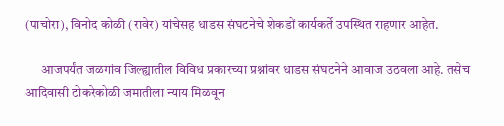(पाचोरा), विनोद कोळी (रावेर) यांचेसह धाडस संघटनेचे शेकडों कार्यकर्ते उपस्थित राहणार आहेत.

      आजपर्यंत जळगांव जिल्ह्यातील विविध प्रकारच्या प्रश्नांवर धाडस संघटनेने आवाज उठवला आहे. तसेच आदिवासी टोकरेकोळी जमातीला न्याय मिळवून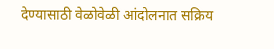देण्यासाठी वेळोवेळी आंदोलनात सक्रिय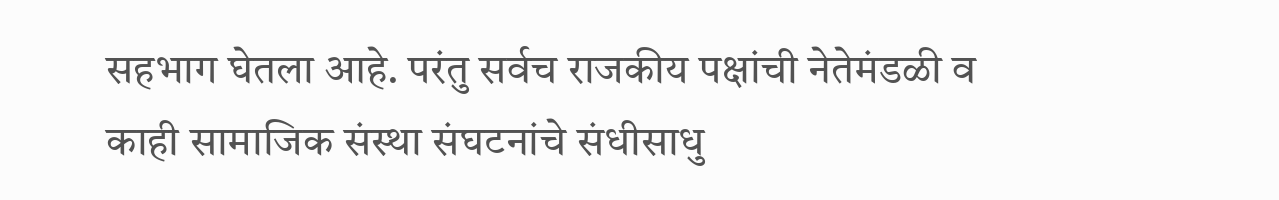सहभाग घेतला आहे. परंतु सर्वच राजकीय पक्षांची नेतेमंडळी व काही सामाजिक संस्था संघटनांचे संधीसाधु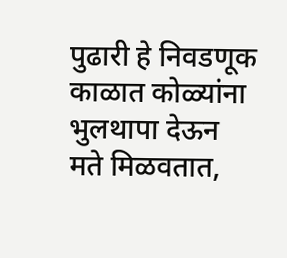पुढारी हे निवडणूक काळात कोळ्यांना भुलथापा देऊन मते मिळवतात,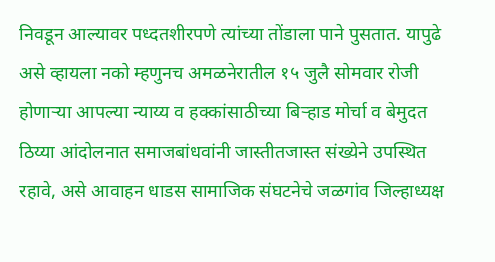निवडून आल्यावर पध्दतशीरपणे त्यांच्या तोंडाला पाने पुसतात. यापुढे असे व्हायला नको म्हणुनच अमळनेरातील १५ जुलै सोमवार रोजी होणाऱ्या आपल्या न्याय्य व हक्कांसाठीच्या बिऱ्हाड मोर्चा व बेमुदत ठिय्या आंदोलनात समाजबांधवांनी जास्तीतजास्त संख्येने उपस्थित रहावे, असे आवाहन धाडस सामाजिक संघटनेचे जळगांव जिल्हाध्यक्ष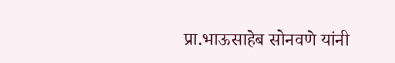प्रा.भाऊसाहेब सोनवणे यांनी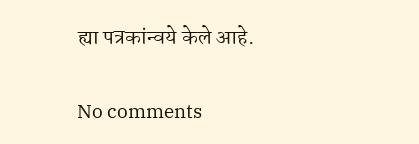ह्या पत्रकांन्वये केले आहे.

No comments